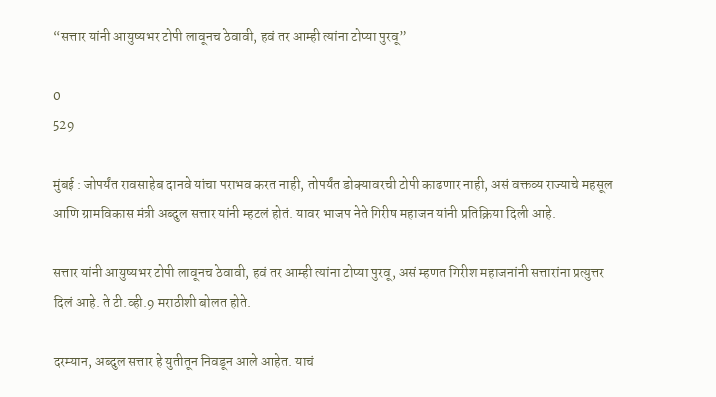“सत्तार यांनी आयुष्यभर टोपी लावूनच ठेवावी, हवं तर आम्ही त्यांना टोप्या पुरवू”

0
529

मुंबई : जोपर्यंत रावसाहेब दानवे यांचा पराभव करत नाही, तोपर्यंत डोक्यावरची टोपी काढणार नाही, असं वक्तव्य राज्याचे महसूल आणि ग्रामविकास मंत्री अब्दुल सत्तार यांनी म्हटलं होतं. यावर भाजप नेते गिरीष महाजन यांनी प्रतिक्रिया दिली आहे.

सत्तार यांनी आयुष्यभर टोपी लावूनच ठेवावी, हवं तर आम्ही त्यांना टोप्या पुरवू, असं म्हणत गिरीश महाजनांनी सत्तारांना प्रत्युत्तर दिलं आहे. ते टी.व्ही.9 मराठीशी बोलत होते.

दरम्यान, अब्दुल सत्तार हे युतीतून निवडून आले आहेत. याचं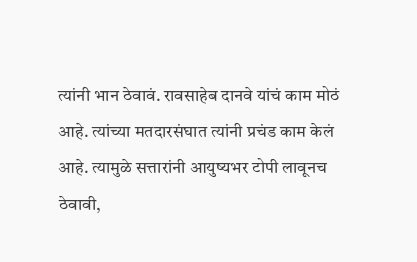त्यांनी भान ठेवावं. रावसाहेब दानवे यांचं काम मोठं आहे. त्यांच्या मतदारसंघात त्यांनी प्रचंड काम केलं आहे. त्यामुळे सत्तारांनी आयुष्यभर टोपी लावूनच ठेवावी,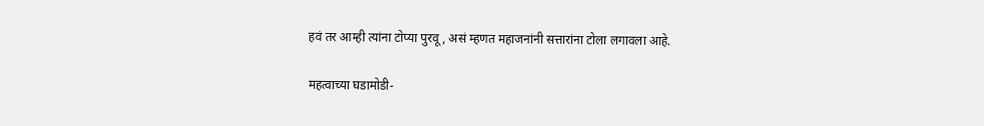हवं तर आम्ही त्यांना टोप्या पुरवू, असं म्हणत महाजनांनी सत्तारांना टोला लगावला आहे.

महत्वाच्या घडामोडी-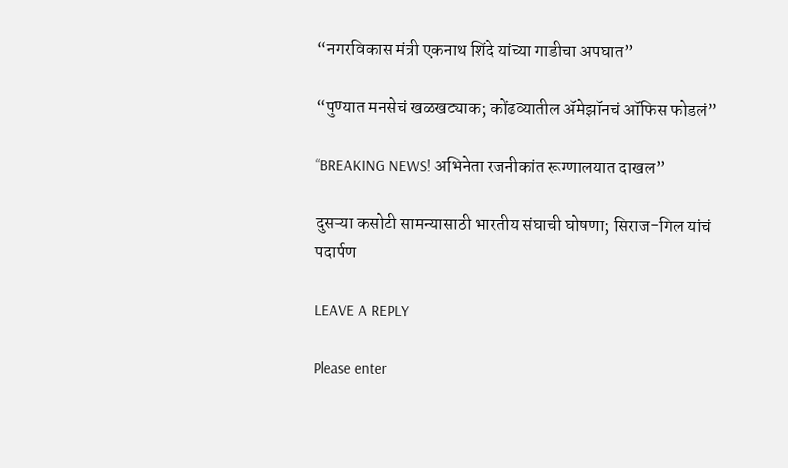“नगरविकास मंत्री एकनाथ शिंदे यांच्या गाडीचा अपघात”

“पुण्यात मनसेचं खळखट्याक; कोंढव्यातील ॲमेझॉनचं ऑफिस फोडलं”

“BREAKING NEWS! अभिनेता रजनीकांत रूग्णालयात दाखल”

दुसऱ्या कसोटी सामन्यासाठी भारतीय संघाची घोषणा; सिराज-गिल यांचं पदार्पण

LEAVE A REPLY

Please enter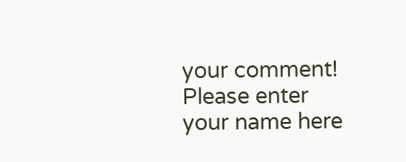your comment!
Please enter your name here